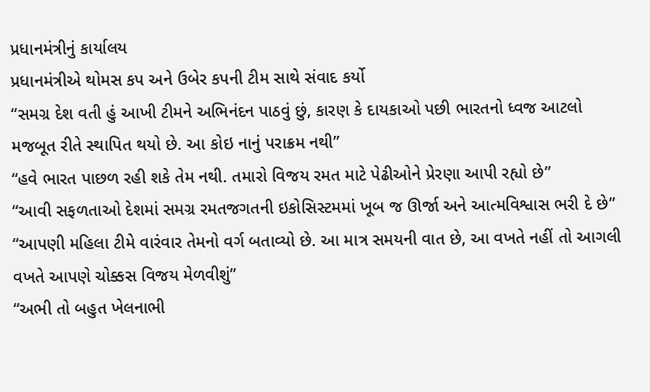પ્રધાનમંત્રીનું કાર્યાલય
પ્રધાનમંત્રીએ થોમસ કપ અને ઉબેર કપની ટીમ સાથે સંવાદ કર્યો
“સમગ્ર દેશ વતી હું આખી ટીમને અભિનંદન પાઠવું છું, કારણ કે દાયકાઓ પછી ભારતનો ધ્વજ આટલો મજબૂત રીતે સ્થાપિત થયો છે. આ કોઇ નાનું પરાક્રમ નથી”
“હવે ભારત પાછળ રહી શકે તેમ નથી. તમારો વિજય રમત માટે પેઢીઓને પ્રેરણા આપી રહ્યો છે”
“આવી સફળતાઓ દેશમાં સમગ્ર રમતજગતની ઇકોસિસ્ટમમાં ખૂબ જ ઊર્જા અને આત્મવિશ્વાસ ભરી દે છે”
“આપણી મહિલા ટીમે વારંવાર તેમનો વર્ગ બતાવ્યો છે. આ માત્ર સમયની વાત છે, આ વખતે નહીં તો આગલી વખતે આપણે ચોક્કસ વિજય મેળવીશું”
“અભી તો બહુત ખેલનાભી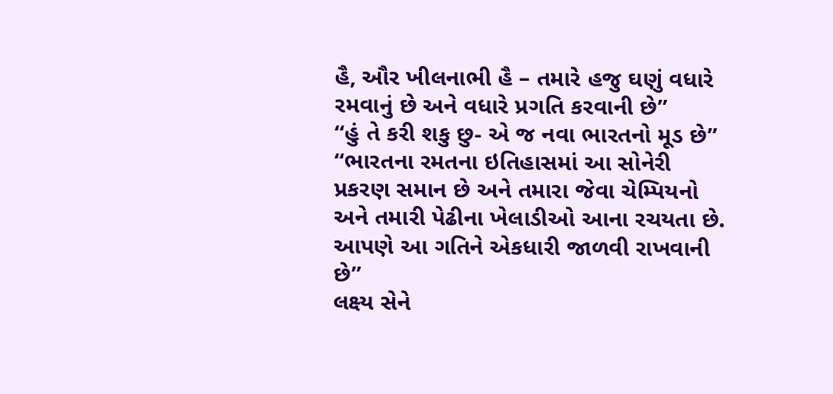હૈ, ઔર ખીલનાભી હૈ – તમારે હજુ ઘણું વધારે રમવાનું છે અને વધારે પ્રગતિ કરવાની છે”
“હું તે કરી શકુ છુ- એ જ નવા ભારતનો મૂડ છે”
“ભારતના રમતના ઇતિહાસમાં આ સોનેરી પ્રકરણ સમાન છે અને તમારા જેવા ચેમ્પિયનો અને તમારી પેઢીના ખેલાડીઓ આના રચયતા છે. આપણે આ ગતિને એકધારી જાળવી રાખવાની છે”
લક્ષ્ય સેને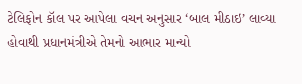ટેલિફોન કૉલ પર આપેલા વચન અનુસાર ‘બાલ મીઠાઇ’ લાવ્યા હોવાથી પ્રધાનમંત્રીએ તેમનો આભાર માન્યો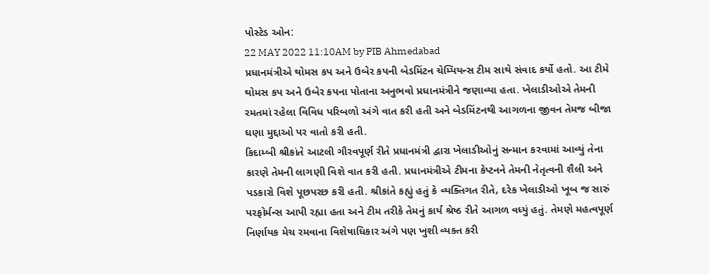પોસ્ટેડ ઓન:
22 MAY 2022 11:10AM by PIB Ahmedabad
પ્રધાનમંત્રીએ થોમસ કપ અને ઉબેર કપની બેડમિંટન ચેમ્પિયન્સ ટીમ સાથે સંવાદ કર્યો હતો. આ ટીમે થોમસ કપ અને ઉબેર કપના પોતાના અનુભવો પ્રધાનમંત્રીને જણાવ્યા હતા. ખેલાડીઓએ તેમની રમતમાં રહેલા વિવિધ પરિબળો અંગે વાત કરી હતી અને બેડમિંટનથી આગળના જીવન તેમજ બીજા ઘણા મુદ્દાઓ પર વાતો કરી હતી.
કિદામ્બી શ્રીકાંતે આટલી ગૌરવપૂર્ણ રીતે પ્રધાનમંત્રી દ્વારા ખેલાડીઓનું સન્માન કરવામાં આવ્યું તેના કારણે તેમની લાગણી વિશે વાત કરી હતી. પ્રધાનમંત્રીએ ટીમના કેપ્ટનને તેમની નેતૃત્વની શૈલી અને પડકારો વિશે પૂછપરછ કરી હતી. શ્રીકાંતે કહ્યું હતું કે વ્યક્તિગત રીતે, દરેક ખેલાડીઓ ખૂબ જ સારું પરફોર્મન્સ આપી રહ્યા હતા અને ટીમ તરીકે તેમનું કાર્ય શ્રેષ્ઠ રીતે આગળ વધ્યું હતું. તેમણે મહત્વપૂર્ણ નિર્ણાયક મેચ રમવાના વિશેષાધિકાર અંગે પણ ખુશી વ્યક્ત કરી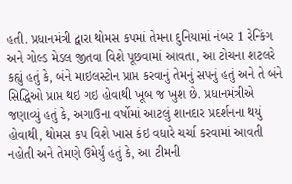હતી. પ્રધાનમંત્રી દ્વારા થોમસ કપમાં તેમના દુનિયામાં નંબર 1 રેન્કિંગ અને ગોલ્ડ મેડલ જીતવા વિશે પૂછવામાં આવતા, આ ટોચના શટલરે કહ્યું હતું કે, બંને માઇલસ્ટોન પ્રાપ્ત કરવાનું તેમનું સપનું હતું અને તે બંને સિદ્ધિઓ પ્રાપ્ત થઇ ગઇ હોવાથી ખૂબ જ ખુશ છે. પ્રધાનમંત્રીએ જણાવ્યું હતું કે, અગાઉના વર્ષોમાં આટલું શાનદાર પ્રદર્શનના થયું હોવાથી, થોમસ કપ વિશે ખાસ કંઇ વધારે ચર્ચા કરવામાં આવતી નહોતી અને તેમણે ઉમેર્યું હતું કે, આ ટીમની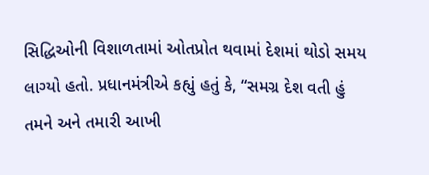સિદ્ધિઓની વિશાળતામાં ઓતપ્રોત થવામાં દેશમાં થોડો સમય લાગ્યો હતો. પ્રધાનમંત્રીએ કહ્યું હતું કે, “સમગ્ર દેશ વતી હું તમને અને તમારી આખી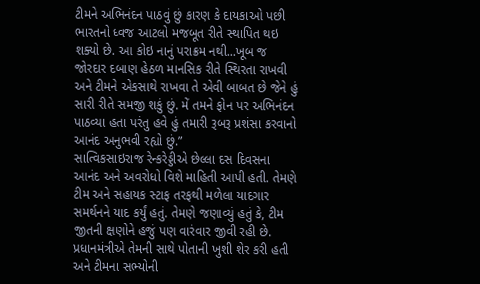ટીમને અભિનંદન પાઠવું છું કારણ કે દાયકાઓ પછી ભારતનો ધ્વજ આટલો મજબૂત રીતે સ્થાપિત થઇ શક્યો છે. આ કોઇ નાનું પરાક્રમ નથી...ખૂબ જ જોરદાર દબાણ હેઠળ માનસિક રીતે સ્થિરતા રાખવી અને ટીમને એકસાથે રાખવા તે એવી બાબત છે જેને હું સારી રીતે સમજી શકું છું. મેં તમને ફોન પર અભિનંદન પાઠવ્યા હતા પરંતુ હવે હું તમારી રૂબરૂ પ્રશંસા કરવાનો આનંદ અનુભવી રહ્યો છું.”
સાત્વિકસાઇરાજ રેન્કરેડ્ડીએ છેલ્લા દસ દિવસના આનંદ અને અવરોધો વિશે માહિતી આપી હતી. તેમણે ટીમ અને સહાયક સ્ટાફ તરફથી મળેલા યાદગાર સમર્થનને યાદ કર્યું હતું. તેમણે જણાવ્યું હતું કે, ટીમ જીતની ક્ષણોને હજું પણ વારંવાર જીવી રહી છે. પ્રધાનમંત્રીએ તેમની સાથે પોતાની ખુશી શેર કરી હતી અને ટીમના સભ્યોની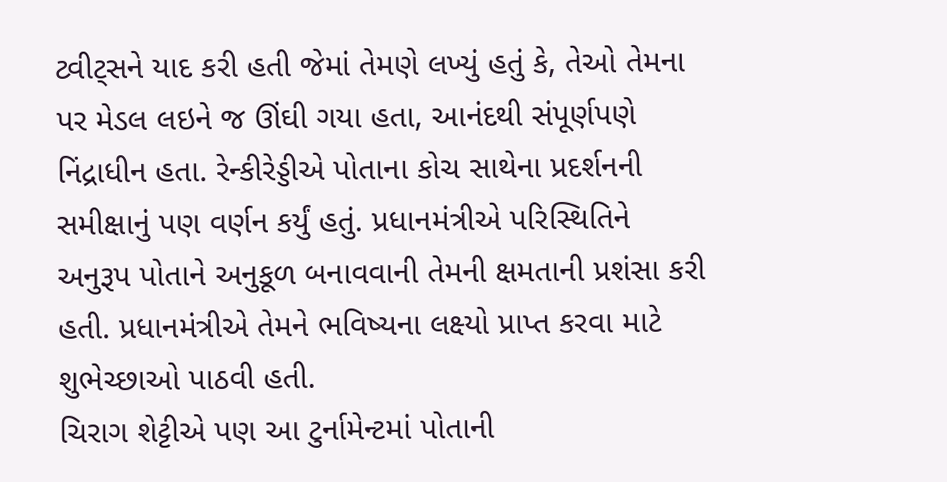ટ્વીટ્સને યાદ કરી હતી જેમાં તેમણે લખ્યું હતું કે, તેઓ તેમના પર મેડલ લઇને જ ઊંઘી ગયા હતા, આનંદથી સંપૂર્ણપણે નિંદ્રાધીન હતા. રેન્કીરેડ્ડીએ પોતાના કોચ સાથેના પ્રદર્શનની સમીક્ષાનું પણ વર્ણન કર્યું હતું. પ્રધાનમંત્રીએ પરિસ્થિતિને અનુરૂપ પોતાને અનુકૂળ બનાવવાની તેમની ક્ષમતાની પ્રશંસા કરી હતી. પ્રધાનમંત્રીએ તેમને ભવિષ્યના લક્ષ્યો પ્રાપ્ત કરવા માટે શુભેચ્છાઓ પાઠવી હતી.
ચિરાગ શેટ્ટીએ પણ આ ટુર્નામેન્ટમાં પોતાની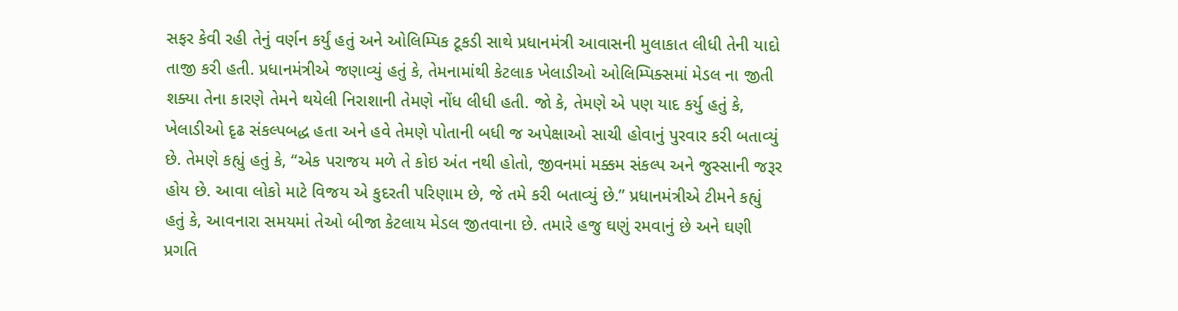સફર કેવી રહી તેનું વર્ણન કર્યું હતું અને ઓલિમ્પિક ટૂકડી સાથે પ્રધાનમંત્રી આવાસની મુલાકાત લીધી તેની યાદો તાજી કરી હતી. પ્રધાનમંત્રીએ જણાવ્યું હતું કે, તેમનામાંથી કેટલાક ખેલાડીઓ ઓલિમ્પિક્સમાં મેડલ ના જીતી શક્યા તેના કારણે તેમને થયેલી નિરાશાની તેમણે નોંધ લીધી હતી. જો કે, તેમણે એ પણ યાદ કર્યુ હતું કે, ખેલાડીઓ દૃઢ સંકલ્પબદ્ધ હતા અને હવે તેમણે પોતાની બધી જ અપેક્ષાઓ સાચી હોવાનું પુરવાર કરી બતાવ્યું છે. તેમણે કહ્યું હતું કે, “એક પરાજય મળે તે કોઇ અંત નથી હોતો, જીવનમાં મક્કમ સંકલ્પ અને જુસ્સાની જરૂર હોય છે. આવા લોકો માટે વિજય એ કુદરતી પરિણામ છે, જે તમે કરી બતાવ્યું છે.” પ્રધાનમંત્રીએ ટીમને કહ્યું હતું કે, આવનારા સમયમાં તેઓ બીજા કેટલાય મેડલ જીતવાના છે. તમારે હજુ ઘણું રમવાનું છે અને ઘણી પ્રગતિ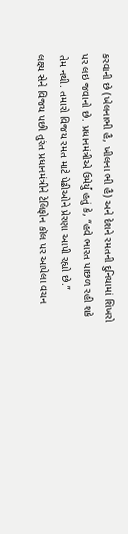કરવાની છે (ખેલનાભી હૈ, ખીલના ભી હૈ) અને દેશને રમતની દુનિયામાં શિખરો પર લઇ જવાનો છે. પ્રધાનમંત્રીએ ઉમેર્યું હતું કે, “હવે ભારત પાછળ રહી શકે તેમ નથી. તમારો વિજય રમત માટે પેઢીઓને પ્રેરણા આપી રહ્યો છે.”
લક્ષ્ય સેને વિજય પછી તુરંત પ્રધાનમંત્રીને ટેલિફોન કૉલ પર આપેલા વચન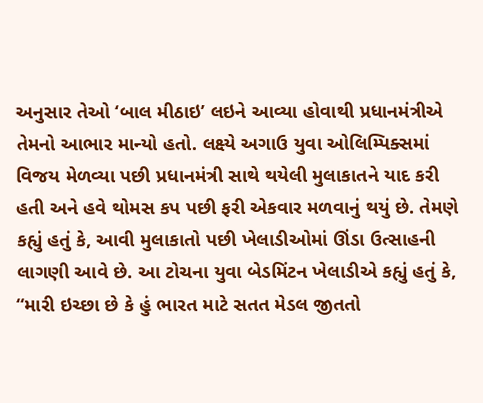અનુસાર તેઓ ‘બાલ મીઠાઇ’ લઇને આવ્યા હોવાથી પ્રધાનમંત્રીએ તેમનો આભાર માન્યો હતો. લક્ષ્યે અગાઉ યુવા ઓલિમ્પિક્સમાં વિજય મેળવ્યા પછી પ્રધાનમંત્રી સાથે થયેલી મુલાકાતને યાદ કરી હતી અને હવે થોમસ કપ પછી ફરી એકવાર મળવાનું થયું છે. તેમણે કહ્યું હતું કે, આવી મુલાકાતો પછી ખેલાડીઓમાં ઊંડા ઉત્સાહની લાગણી આવે છે. આ ટોચના યુવા બેડમિંટન ખેલાડીએ કહ્યું હતું કે, “મારી ઇચ્છા છે કે હું ભારત માટે સતત મેડલ જીતતો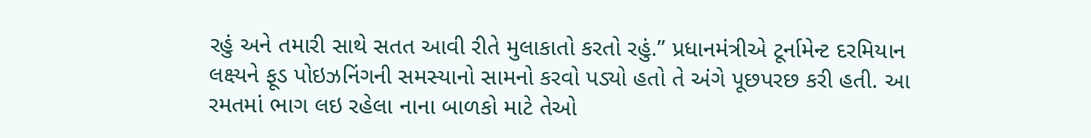રહું અને તમારી સાથે સતત આવી રીતે મુલાકાતો કરતો રહું.” પ્રધાનમંત્રીએ ટૂર્નામેન્ટ દરમિયાન લક્ષ્યને ફૂડ પોઇઝનિંગની સમસ્યાનો સામનો કરવો પડ્યો હતો તે અંગે પૂછપરછ કરી હતી. આ રમતમાં ભાગ લઇ રહેલા નાના બાળકો માટે તેઓ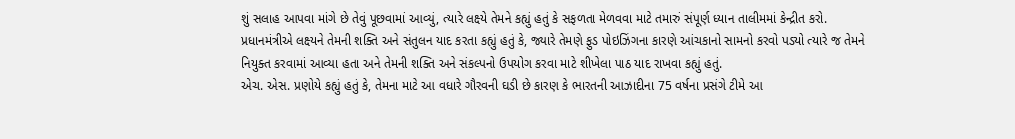શું સલાહ આપવા માંગે છે તેવું પૂછવામાં આવ્યું, ત્યારે લક્ષ્યે તેમને કહ્યું હતું કે સફળતા મેળવવા માટે તમારું સંપૂર્ણ ધ્યાન તાલીમમાં કેન્દ્રીત કરો. પ્રધાનમંત્રીએ લક્ષ્યને તેમની શક્તિ અને સંતુલન યાદ કરતા કહ્યું હતું કે, જ્યારે તેમણે ફુડ પોઇઝિંગના કારણે આંચકાનો સામનો કરવો પડ્યો ત્યારે જ તેમને નિયુક્ત કરવામાં આવ્યા હતા અને તેમની શક્તિ અને સંકલ્પનો ઉપયોગ કરવા માટે શીખેલા પાઠ યાદ રાખવા કહ્યું હતું.
એચ. એસ. પ્રણોયે કહ્યું હતું કે, તેમના માટે આ વધારે ગૌરવની ઘડી છે કારણ કે ભારતની આઝાદીના 75 વર્ષના પ્રસંગે ટીમે આ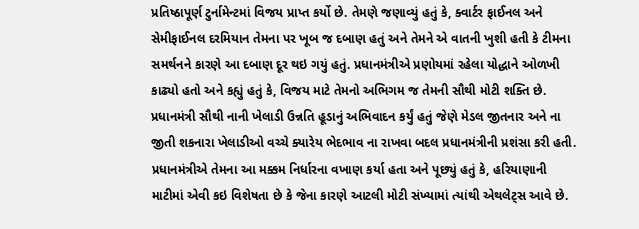પ્રતિષ્ઠાપૂર્ણ ટુર્નામેન્ટમાં વિજય પ્રાપ્ત કર્યો છે. તેમણે જણાવ્યું હતું કે, ક્વાર્ટર ફાઈનલ અને સેમીફાઈનલ દરમિયાન તેમના પર ખૂબ જ દબાણ હતું અને તેમને એ વાતની ખુશી હતી કે ટીમના સમર્થનને કારણે આ દબાણ દૂર થઇ ગયું હતું. પ્રધાનમંત્રીએ પ્રણોયમાં રહેલા યોદ્ધાને ઓળખી કાઢ્યો હતો અને કહ્યું હતું કે, વિજય માટે તેમનો અભિગમ જ તેમની સૌથી મોટી શક્તિ છે.
પ્રધાનમંત્રી સૌથી નાની ખેલાડી ઉન્નતિ હૂડાનું અભિવાદન કર્યું હતું જેણે મેડલ જીતનાર અને ના જીતી શકનારા ખેલાડીઓ વચ્ચે ક્યારેય ભેદભાવ ના રાખવા બદલ પ્રધાનમંત્રીની પ્રશંસા કરી હતી. પ્રધાનમંત્રીએ તેમના આ મક્કમ નિર્ધારના વખાણ કર્યા હતા અને પૂછ્યું હતું કે, હરિયાણાની માટીમાં એવી કઇ વિશેષતા છે કે જેના કારણે આટલી મોટી સંખ્યામાં ત્યાંથી એથલેટ્સ આવે છે.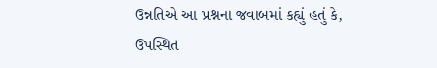ઉન્નતિએ આ પ્રશ્નના જવાબમાં કહ્યું હતું કે, ઉપસ્થિત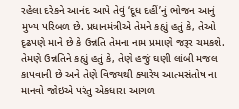રહેલા દરેકને આનંદ આપે તેવું ‘દૂધ દહીં’નું ભોજન આનું મુખ્ય પરિબળ છે. પ્રધાનમંત્રીએ તેમને કહ્યું હતું કે, તેઓ દૃઢપણે માને છે કે ઉન્નતિ તેમના નામ પ્રમાણે જરૂર ચમકશે. તેમણે ઉન્નતિને કહ્યું હતું કે, તેણે હજું ઘણી લાંબી મજલ કાપવાની છે અને તેણે વિજયથી ક્યારેય આત્મસંતોષ ના માનવો જોઇએ પરંતુ એકધારા આગળ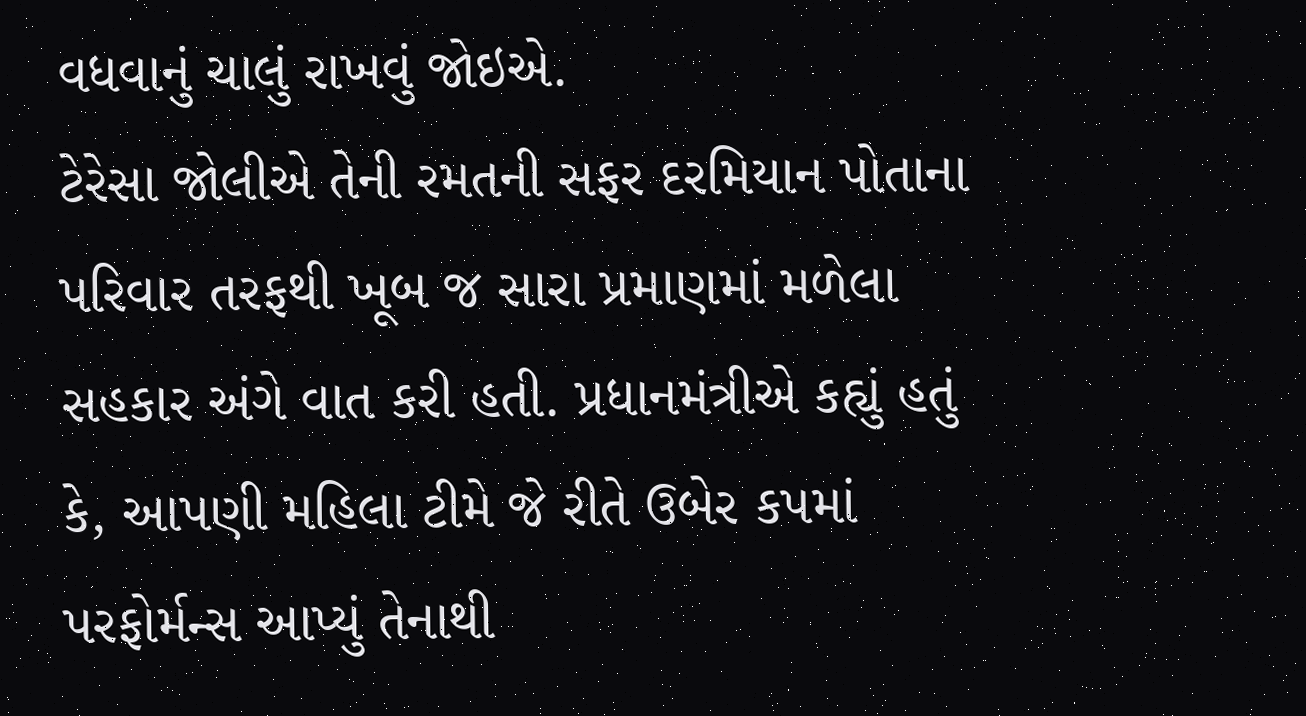વધવાનું ચાલું રાખવું જોઇએ.
ટેરેસા જોલીએ તેની રમતની સફર દરમિયાન પોતાના પરિવાર તરફથી ખૂબ જ સારા પ્રમાણમાં મળેલા સહકાર અંગે વાત કરી હતી. પ્રધાનમંત્રીએ કહ્યું હતું કે, આપણી મહિલા ટીમે જે રીતે ઉબેર કપમાં પરફોર્મન્સ આપ્યું તેનાથી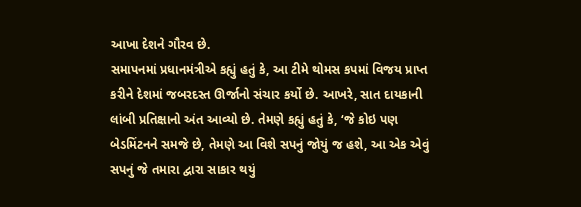આખા દેશને ગૌરવ છે.
સમાપનમાં પ્રધાનમંત્રીએ કહ્યું હતું કે, આ ટીમે થોમસ કપમાં વિજય પ્રાપ્ત કરીને દેશમાં જબરદસ્ત ઊર્જાનો સંચાર કર્યો છે. આખરે, સાત દાયકાની લાંબી પ્રતિક્ષાનો અંત આવ્યો છે. તેમણે કહ્યું હતું કે, ‘જે કોઇ પણ બેડમિંટનને સમજે છે, તેમણે આ વિશે સપનું જોયું જ હશે, આ એક એવું સપનું જે તમારા દ્વારા સાકાર થયું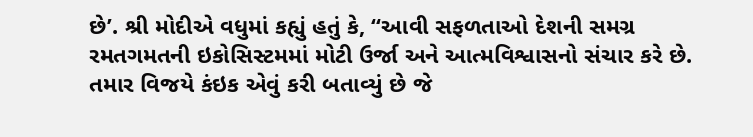છે’. શ્રી મોદીએ વધુમાં કહ્યું હતું કે, “આવી સફળતાઓ દેશની સમગ્ર રમતગમતની ઇકોસિસ્ટમમાં મોટી ઉર્જા અને આત્મવિશ્વાસનો સંચાર કરે છે. તમાર વિજયે કંઇક એવું કરી બતાવ્યું છે જે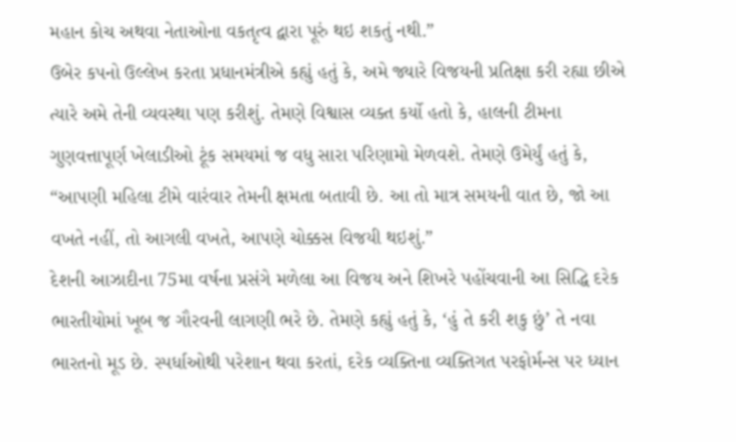મહાન કોચ અથવા નેતાઓના વકતૃત્વ દ્વારા પૂરું થઇ શકતું નથી.”
ઉબેર કપનો ઉલ્લેખ કરતા પ્રધાનમંત્રીએ કહ્યું હતું કે, અમે જ્યારે વિજયની પ્રતિક્ષા કરી રહ્યા છીએ ત્યારે અમે તેની વ્યવસ્થા પણ કરીશું. તેમણે વિશ્વાસ વ્યક્ત કર્યો હતો કે, હાલની ટીમના ગુણવત્તાપૂર્ણ ખેલાડીઓ ટૂંક સમયમાં જ વધુ સારા પરિણામો મેળવશે. તેમણે ઉમેર્યું હતું કે, “આપણી મહિલા ટીમે વારંવાર તેમની ક્ષમતા બતાવી છે. આ તો માત્ર સમયની વાત છે, જો આ વખતે નહીં, તો આગલી વખતે, આપણે ચોક્કસ વિજયી થઇશું.”
દેશની આઝાદીના 75મા વર્ષના પ્રસંગે મળેલા આ વિજય અને શિખરે પહોંચવાની આ સિદ્ધિ દરેક ભારતીયોમાં ખૂબ જ ગૌરવની લાગણી ભરે છે. તેમણે કહ્યું હતું કે, ‘હું તે કરી શકુ છું’ તે નવા ભારતનો મૂડ છે. સ્પર્ધાઓથી પરેશાન થવા કરતાં, દરેક વ્યક્તિના વ્યક્તિગત પરફોર્મન્સ પર ધ્યાન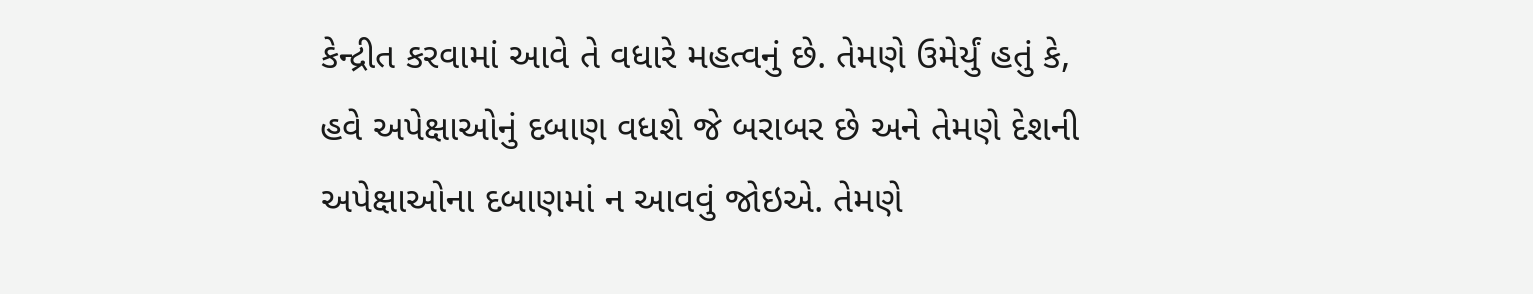કેન્દ્રીત કરવામાં આવે તે વધારે મહત્વનું છે. તેમણે ઉમેર્યું હતું કે, હવે અપેક્ષાઓનું દબાણ વધશે જે બરાબર છે અને તેમણે દેશની અપેક્ષાઓના દબાણમાં ન આવવું જોઇએ. તેમણે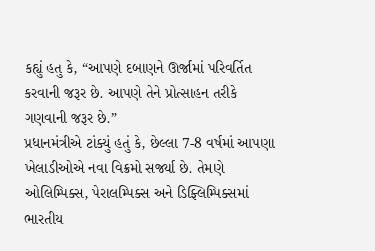કહ્યું હતુ કે, “આપણે દબાણને ઊર્જામાં પરિવર્તિત કરવાની જરૂર છે. આપણે તેને પ્રોત્સાહન તરીકે ગણવાની જરૂર છે.”
પ્રધાનમંત્રીએ ટાંક્યું હતું કે, છેલ્લા 7-8 વર્ષમાં આપણા ખેલાડીઓએ નવા વિક્રમો સર્જ્યા છે. તેમણે ઓલિમ્પિક્સ, પેરાલમ્પિક્સ અને ડિફ્લિમ્પિક્સમાં ભારતીય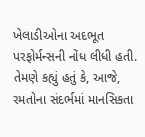ખેલાડીઓના અદભૂત પરફોર્મન્સની નોંધ લીધી હતી. તેમણે કહ્યું હતું કે, આજે, રમતોના સંદર્ભમાં માનસિકતા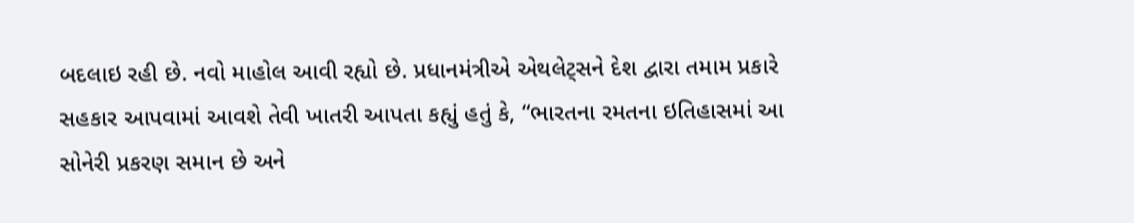બદલાઇ રહી છે. નવો માહોલ આવી રહ્યો છે. પ્રધાનમંત્રીએ એથલેટ્સને દેશ દ્વારા તમામ પ્રકારે સહકાર આપવામાં આવશે તેવી ખાતરી આપતા કહ્યું હતું કે, “ભારતના રમતના ઇતિહાસમાં આ સોનેરી પ્રકરણ સમાન છે અને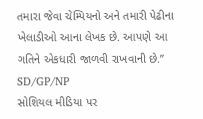તમારા જેવા ચેમ્પિયનો અને તમારી પેઢીના ખેલાડીઓ આના લેખક છે. આપણે આ ગતિને એકધારી જાળવી રાખવાની છે.”
SD/GP/NP
સોશિયલ મીડિયા પર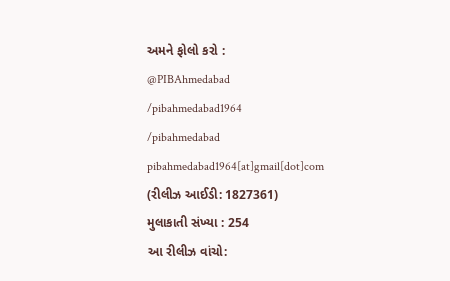અમને ફોલો કરો :
@PIBAhmedabad
/pibahmedabad1964
/pibahmedabad
pibahmedabad1964[at]gmail[dot]com
(રીલીઝ આઈડી: 1827361)
મુલાકાતી સંખ્યા : 254
આ રીલીઝ વાંચો: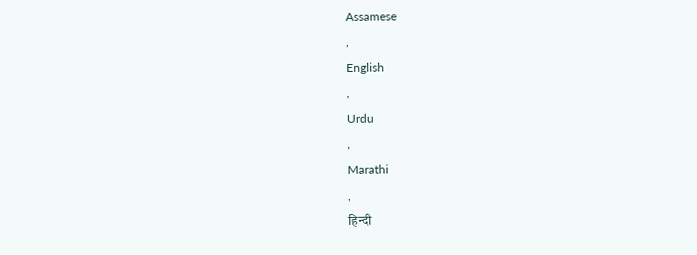Assamese
,
English
,
Urdu
,
Marathi
,
हिन्दी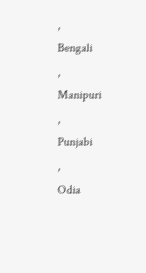,
Bengali
,
Manipuri
,
Punjabi
,
Odia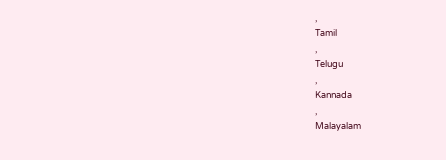,
Tamil
,
Telugu
,
Kannada
,
Malayalam